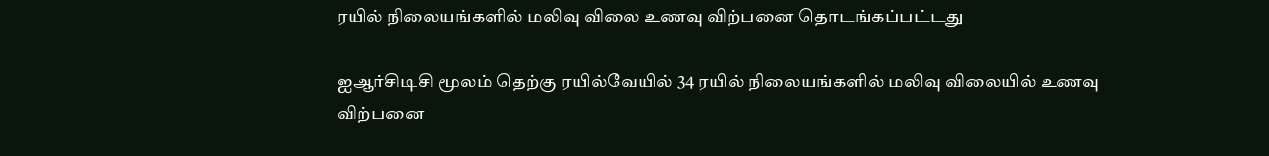ரயில் நிலையங்களில் மலிவு விலை உணவு விற்பனை தொடங்கப்பட்டது

ஐஆர்சிடிசி மூலம் தெற்கு ரயில்வேயில் 34 ரயில் நிலையங்களில் மலிவு விலையில் உணவு விற்பனை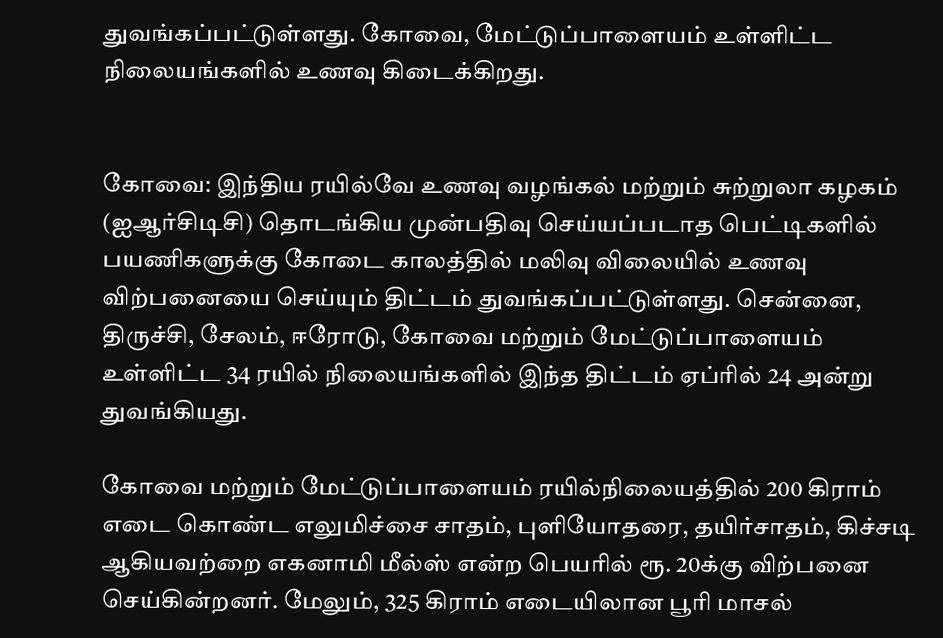துவங்கப்பட்டுள்ளது. கோவை, மேட்டுப்பாளையம் உள்ளிட்ட நிலையங்களில் உணவு கிடைக்கிறது.


கோவை: இந்திய ரயில்வே உணவு வழங்கல் மற்றும் சுற்றுலா கழகம் (ஐஆர்சிடிசி) தொடங்கிய முன்பதிவு செய்யப்படாத பெட்டிகளில் பயணிகளுக்கு கோடை காலத்தில் மலிவு விலையில் உணவு விற்பனையை செய்யும் திட்டம் துவங்கப்பட்டுள்ளது. சென்னை, திருச்சி, சேலம், ஈரோடு, கோவை மற்றும் மேட்டுப்பாளையம் உள்ளிட்ட 34 ரயில் நிலையங்களில் இந்த திட்டம் ஏப்ரில் 24 அன்று துவங்கியது.

கோவை மற்றும் மேட்டுப்பாளையம் ரயில்நிலையத்தில் 200 கிராம் எடை கொண்ட எலுமிச்சை சாதம், புளியோதரை, தயிர்சாதம், கிச்சடி ஆகியவற்றை எகனாமி மீல்ஸ் என்ற பெயரில் ரூ. 20க்கு விற்பனை செய்கின்றனர். மேலும், 325 கிராம் எடையிலான பூரி மாசல்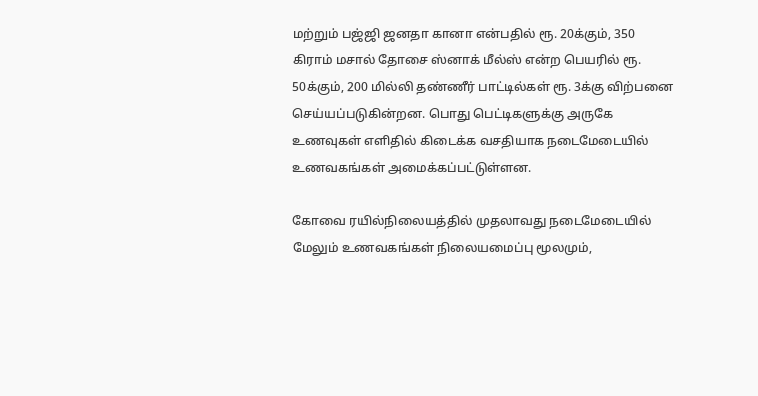மற்றும் பஜ்ஜி ஜனதா கானா என்பதில் ரூ. 20க்கும், 350 கிராம் மசால் தோசை ஸ்னாக் மீல்ஸ் என்ற பெயரில் ரூ. 50க்கும், 200 மில்லி தண்ணீர் பாட்டில்கள் ரூ. 3க்கு விற்பனை செய்யப்படுகின்றன. பொது பெட்டிகளுக்கு அருகே உணவுகள் எளிதில் கிடைக்க வசதியாக நடைமேடையில் உணவகங்கள் அமைக்கப்பட்டுள்ளன.

கோவை ரயில்நிலையத்தில் முதலாவது நடைமேடையில் மேலும் உணவகங்கள் நிலையமைப்பு மூலமும்,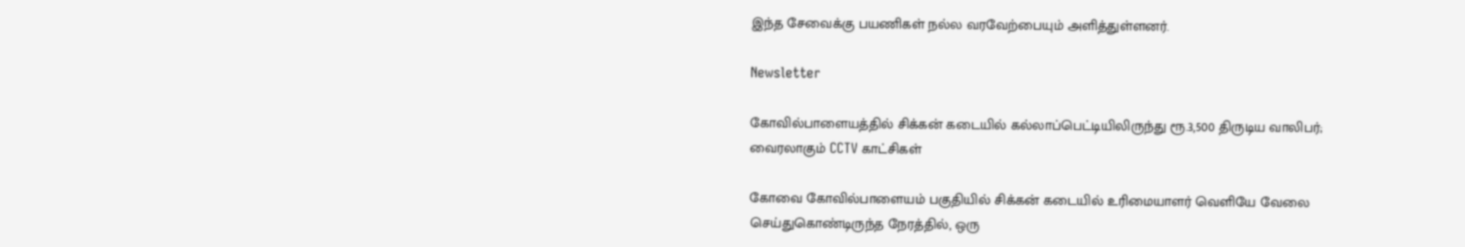இந்த சேவைக்கு பயணிகள் நல்ல வரவேற்பையும் அளித்துள்ளனர்.

Newsletter

கோவில்பாளையத்தில் சிக்கன் கடையில் கல்லாப்பெட்டியிலிருந்து ரூ.3,500 திருடிய வாலிபர்; வைரலாகும் CCTV காட்சிகள்

கோவை கோவில்பாளையம் பகுதியில் சிக்கன் கடையில் உரிமையாளர் வெளியே வேலை செய்துகொண்டிருந்த நேரத்தில், ஒரு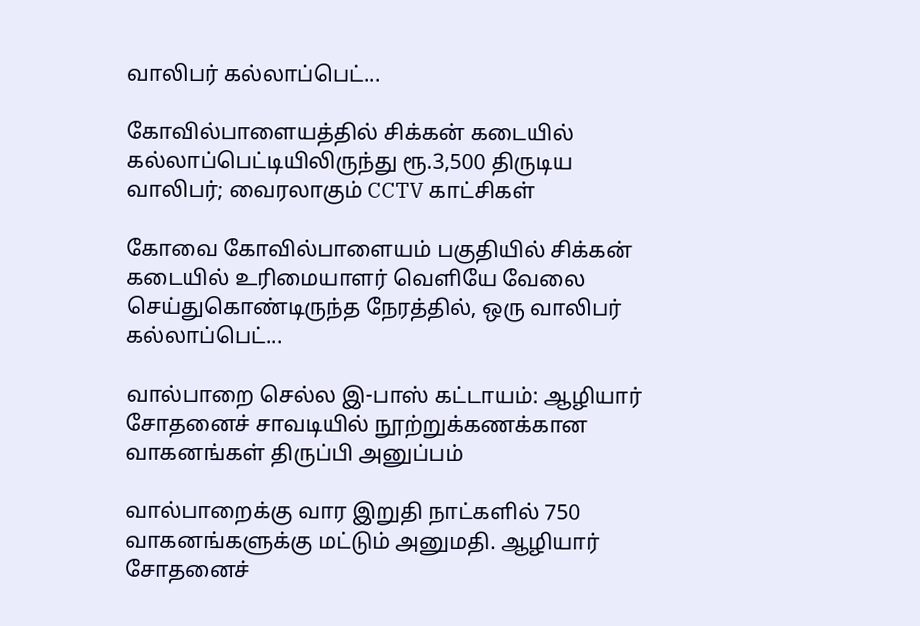வாலிபர் கல்லாப்பெட்...

கோவில்பாளையத்தில் சிக்கன் கடையில் கல்லாப்பெட்டியிலிருந்து ரூ.3,500 திருடிய வாலிபர்; வைரலாகும் CCTV காட்சிகள்

கோவை கோவில்பாளையம் பகுதியில் சிக்கன் கடையில் உரிமையாளர் வெளியே வேலை செய்துகொண்டிருந்த நேரத்தில், ஒரு வாலிபர் கல்லாப்பெட்...

வால்பாறை செல்ல இ-பாஸ் கட்டாயம்: ஆழியார் சோதனைச் சாவடியில் நூற்றுக்கணக்கான வாகனங்கள் திருப்பி அனுப்பம்

வால்பாறைக்கு வார இறுதி நாட்களில் 750 வாகனங்களுக்கு மட்டும் அனுமதி. ஆழியார் சோதனைச்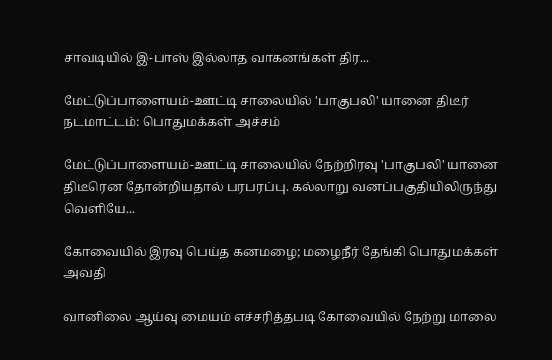சாவடியில் இ-பாஸ் இல்லாத வாகனங்கள் திர...

மேட்டுப்பாளையம்-ஊட்டி சாலையில் 'பாகுபலி' யானை திடீர் நடமாட்டம்: பொதுமக்கள் அச்சம்

மேட்டுப்பாளையம்-ஊட்டி சாலையில் நேற்றிரவு 'பாகுபலி' யானை திடீரென தோன்றியதால் பரபரப்பு. கல்லாறு வனப்பகுதியிலிருந்து வெளியே...

கோவையில் இரவு பெய்த கனமழை; மழைநீர் தேங்கி பொதுமக்கள் அவதி

வானிலை ஆய்வு மையம் எச்சரித்தபடி கோவையில் நேற்று மாலை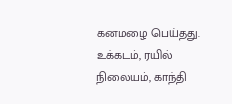கனமழை பெய்தது. உக்கடம், ரயில் நிலையம், காந்தி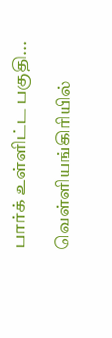பார்க் உள்ளிட்ட பகுதி...

வெள்ளியங்கிரியில்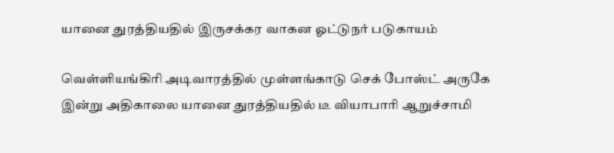யானை துரத்தியதில் இருசக்கர வாகன ஓட்டுநர் படுகாயம்

வெள்ளியங்கிரி அடிவாரத்தில் முள்ளங்காடு செக் போஸ்ட் அருகே இன்று அதிகாலை யானை துரத்தியதில் டீ வியாபாரி ஆறுச்சாமி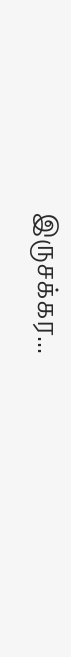இருசக்கர...